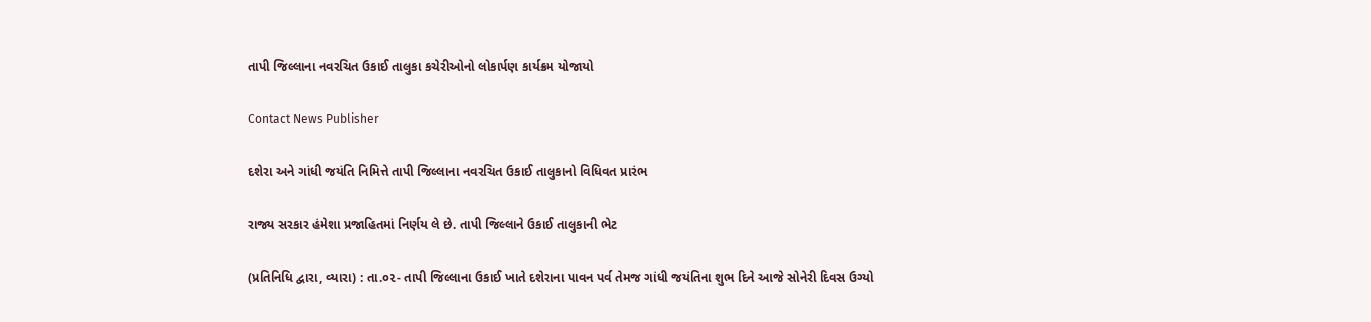તાપી જિલ્લાના નવરચિત ઉકાઈ તાલુકા કચેરીઓનો લોકાર્પણ કાર્યક્રમ યોજાયો

Contact News Publisher

દશેરા અને ગાંધી જયંતિ નિમિત્તે તાપી જિલ્લાના નવરચિત ઉકાઈ તાલુકાનો વિધિવત પ્રારંભ

રાજ્ય સરકાર હંમેશા પ્રજાહિતમાં નિર્ણય લે છે. તાપી જિલ્લાને ઉકાઈ તાલુકાની ભેટ

(પ્રતિનિધિ દ્વારા, વ્યારા) : તા.૦૨- તાપી જિલ્લાના ઉકાઈ ખાતે દશેરાના પાવન પર્વ તેમજ ગાંધી જયંતિના શુભ દિને આજે સોનેરી દિવસ ઉગ્યો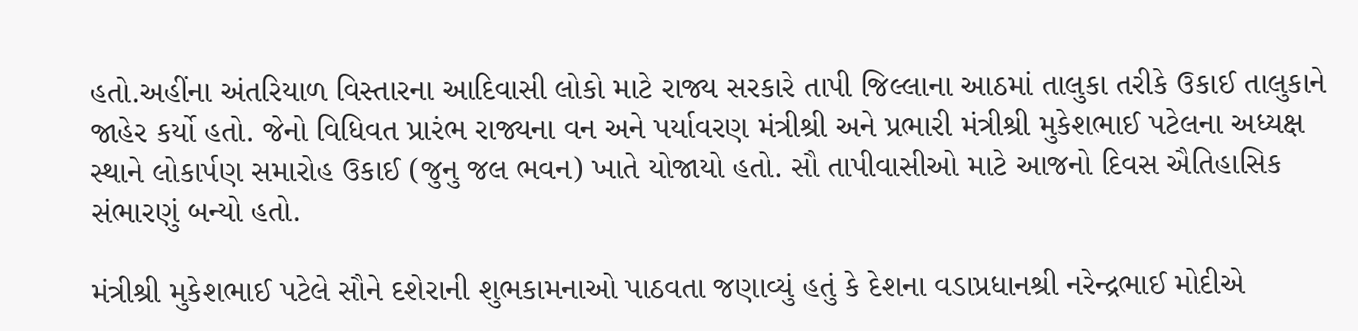હતો.અહીંના અંતરિયાળ વિસ્તારના આદિવાસી લોકો માટે રાજ્ય સરકારે તાપી જિલ્લાના આઠમાં તાલુકા તરીકે ઉકાઈ તાલુકાને જાહેર કર્યો હતો. જેનો વિધિવત પ્રારંભ રાજ્યના વન અને પર્યાવરણ મંત્રીશ્રી અને પ્રભારી મંત્રીશ્રી મુકેશભાઈ પટેલના અધ્યક્ષ સ્થાને લોકાર્પણ સમારોહ ઉકાઈ (જુનુ જલ ભવન) ખાતે યોજાયો હતો. સૌ તાપીવાસીઓ માટે આજનો દિવસ ઐતિહાસિક સંભારણું બન્યો હતો.

મંત્રીશ્રી મુકેશભાઈ પટેલે સૌને દશેરાની શુભકામનાઓ પાઠવતા જણાવ્યું હતું કે દેશના વડાપ્રધાનશ્રી નરેન્દ્રભાઈ મોદીએ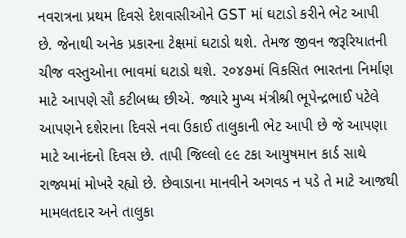નવરાત્રના પ્રથમ દિવસે દેશવાસીઓને GST માં ઘટાડો કરીને ભેટ આપી છે. જેનાથી અનેક પ્રકારના ટેક્ષમાં ઘટાડો થશે. તેમજ જીવન જરૂરિયાતની ચીજ વસ્તુઓના ભાવમાં ઘટાડો થશે. ૨૦૪૭માં વિકસિત ભારતના નિર્માણ માટે આપણે સૌ કટીબધ્ધ છીએ. જ્યારે મુખ્ય મંત્રીશ્રી ભૂપેન્દ્રભાઈ પટેલે આપણને દશેરાના દિવસે નવા ઉકાઈ તાલુકાની ભેટ આપી છે જે આપણા માટે આનંદનો દિવસ છે. તાપી જિલ્લો ૯૯ ટકા આયુષમાન કાર્ડ સાથે રાજ્યમાં મોખરે રહ્યો છે. છેવાડાના માનવીને અગવડ ન પડે તે માટે આજથી મામલતદાર અને તાલુકા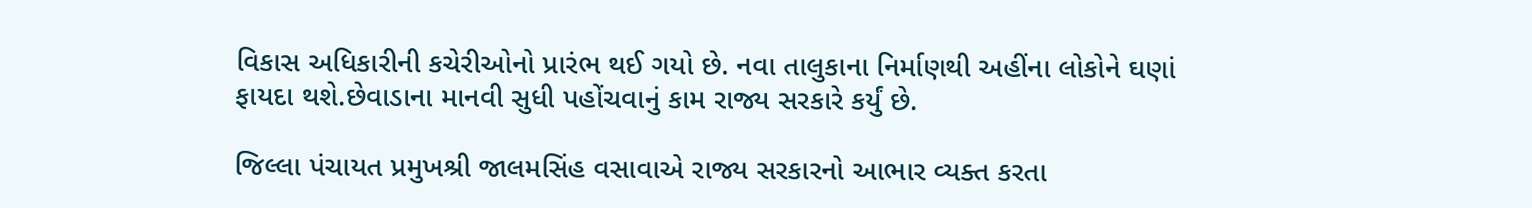વિકાસ અધિકારીની કચેરીઓનો પ્રારંભ થઈ ગયો છે. નવા તાલુકાના નિર્માણથી અહીંના લોકોને ઘણાં ફાયદા થશે.છેવાડાના માનવી સુધી પહોંચવાનું કામ રાજ્ય સરકારે કર્યું છે.

જિલ્લા પંચાયત પ્રમુખશ્રી જાલમસિંહ વસાવાએ રાજ્ય સરકારનો આભાર વ્યક્ત કરતા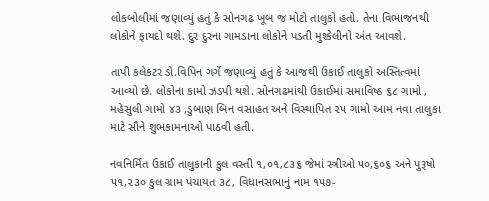લોકબોલીમાં જણાવ્યું હતું કે સોનગઢ ખૂબ જ મોટો તાલુકો હતો. તેના વિભાજનથી લોકોને ફાયદો થશે. દુર દુરના ગામડાના લોકોને પડતી મુશ્કેલીનો અંત આવશે.

તાપી કલેકટર ડો.વિપિન ગર્ગે જણાવ્યું હતું કે આજથી ઉકાઈ તાલુકો અસ્તિત્વમાં આવ્યો છે. લોકોના કામો ઝડપી થશે. સોનગઢમાંથી ઉકાઈમાં સમાવિષ્ઠ ૬૮ ગામો , મહેસુલી ગામો ૪૩ ,ડુબાણ બિન વસાહત અને વિસ્થાપિત ૨૫ ગામો આમ નવા તાલુકા માટે સૌને શુભકામનાઓ પાઠવી હતી.

નવનિર્મિત ઉકાઈ તાલુકાની કુલ વસ્તી ૧,૦૧,૮૩૬ જેમાં સ્ત્રીઓ ૫૦,૬૦૬ અને પુરૂષો ૫૧,૨૩૦ કુલ ગ્રામ પંચાયત ૩૮, વિધાનસભાનું નામ ૧૫૭-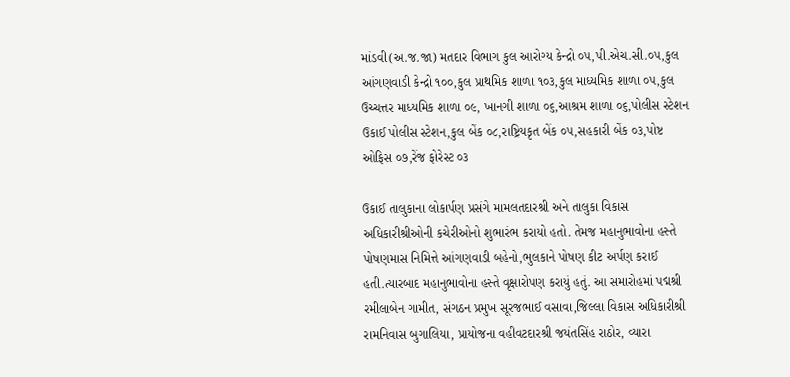માંડવી(અ.જ.જા) મતદાર વિભાગ કુલ આરોગ્ય કેન્દ્રો ૦૫,પી.એચ.સી.૦૫,કુલ આંગણવાડી કેન્દ્રો ૧૦૦,કુલ પ્રાથમિક શાળા ૧૦૩,કુલ માધ્યમિક શાળા ૦૫,કુલ ઉચ્ચત્તર માધ્યમિક શાળા ૦૯, ખાનગી શાળા ૦૬,આશ્રમ શાળા ૦૬,પોલીસ સ્ટેશન ઉકાઈ પોલીસ સ્ટેશન,કુલ બેંક ૦૮,રાષ્ટ્રિયકૃત બેંક ૦૫,સહકારી બેંક ૦૩,પોષ્ટ ઓફિસ ૦૭,રેંજ ફોરેસ્ટ ૦૩

ઉકાઈ તાલુકાના લોકાર્પણ પ્રસંગે મામલતદારશ્રી અને તાલુકા વિકાસ અધિકારીશ્રીઓની કચેરીઓનો શુભારંભ કરાયો હતો. તેમજ મહાનુભાવોના હસ્તે પોષણમાસ નિમિત્તે આંગણવાડી બહેનો,ભુલકાને પોષણ કીટ અર્પણ કરાઈ હતી.ત્યારબાદ મહાનુભાવોના હસ્તે વૃક્ષારોપણ કરાયું હતું. આ સમારોહમાં પદ્મશ્રી રમીલાબેન ગામીત, સંગઠન પ્રમુખ સૂરજભાઈ વસાવા,જિલ્લા વિકાસ અધિકારીશ્રી રામનિવાસ બુગાલિયા, પ્રાયોજના વહીવટદારશ્રી જયંતસિંહ રાઠોર, વ્યારા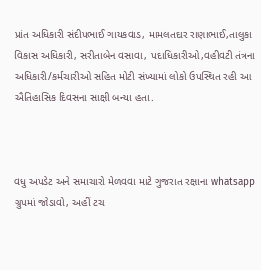પ્રાંત અધિકારી સંદીપભાઈ ગાયકવાડ, મામલતદાર રાણાભાઈ,તાલુકા વિકાસ અધિકારી, સરીતાબેન વસાવા, પદાધિકારીઓ,વહીવટી તંત્રના અધિકારી/કર્મચારીઓ સહિત મોટી સંખ્યામાં લોકો ઉપસ્થિત રહી આ ઐતિહાસિક દિવસના સાક્ષી બન્યા હતા.



વધુ અપડેટ અને સમાચારો મેળવવા માટે ગુજરાત રક્ષાના whatsapp ગ્રુપમાં જોડાવો, અહીં ટચ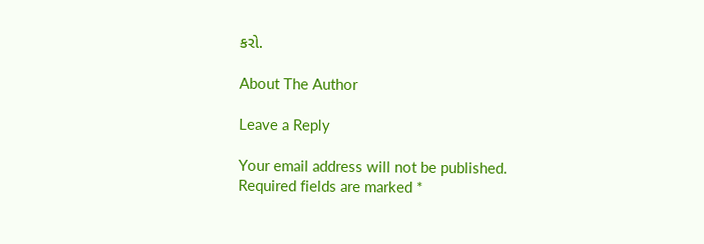કરો.

About The Author

Leave a Reply

Your email address will not be published. Required fields are marked *